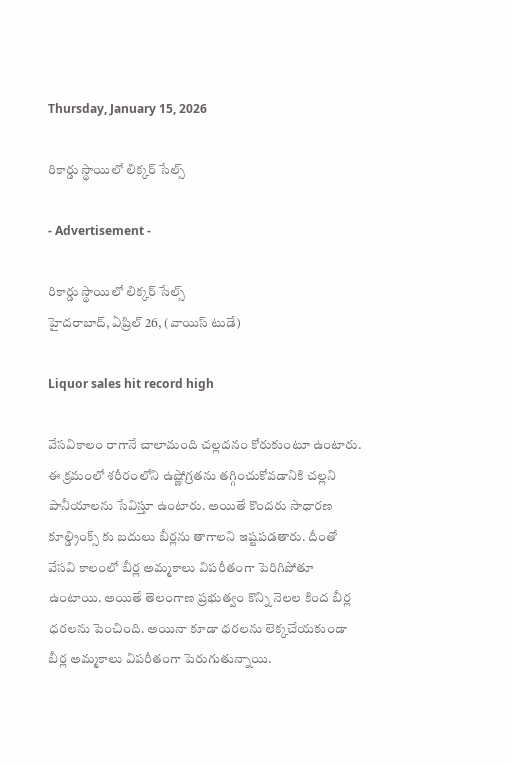Thursday, January 15, 2026

రికార్డు స్థాయిలో లిక్కర్ సేల్స్

- Advertisement -

రికార్డు స్థాయిలో లిక్కర్ సేల్స్
హైదరాబాద్, ఏప్రిల్ 26, (వాయిస్ టుడే)

Liquor sales hit record high

వేసవికాలం రాగానే చాలామంది చల్లదనం కోరుకుంటూ ఉంటారు. ఈ క్రమంలో శరీరంలోని ఉష్ణోగ్రతను తగ్గించుకోవడానికి చల్లని పానీయాలను సేవిస్తూ ఉంటారు. అయితే కొందరు సాధారణ కూల్డ్రింక్స్ కు బదులు బీర్లను తాగాలని ఇష్టపడతారు. దీంతో వేసవి కాలంలో బీర్ల అమ్మకాలు విపరీతంగా పెరిగిపోతూ ఉంటాయి. అయితే తెలంగాణ ప్రభుత్వం కొన్ని నెలల కింద బీర్ల ధరలను పెంచింది. అయినా కూడా ధరలను లెక్కచేయకుండా బీర్ల అమ్మకాలు విపరీతంగా పెరుగుతున్నాయి.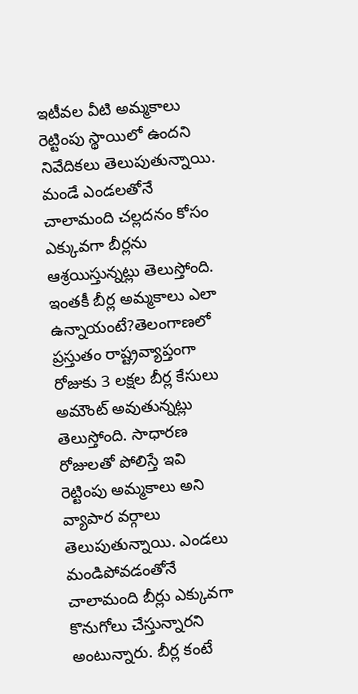ఇటీవల వీటి అమ్మకాలు రెట్టింపు స్థాయిలో ఉందని నివేదికలు తెలుపుతున్నాయి. మండే ఎండలతోనే చాలామంది చల్లదనం కోసం ఎక్కువగా బీర్లను ఆశ్రయిస్తున్నట్లు తెలుస్తోంది. ఇంతకీ బీర్ల అమ్మకాలు ఎలా ఉన్నాయంటే?తెలంగాణలో ప్రస్తుతం రాష్ట్రవ్యాప్తంగా రోజుకు 3 లక్షల బీర్ల కేసులు అమౌంట్ అవుతున్నట్లు తెలుస్తోంది. సాధారణ రోజులతో పోలిస్తే ఇవి రెట్టింపు అమ్మకాలు అని వ్యాపార వర్గాలు తెలుపుతున్నాయి. ఎండలు మండిపోవడంతోనే చాలామంది బీర్లు ఎక్కువగా కొనుగోలు చేస్తున్నారని అంటున్నారు. బీర్ల కంటే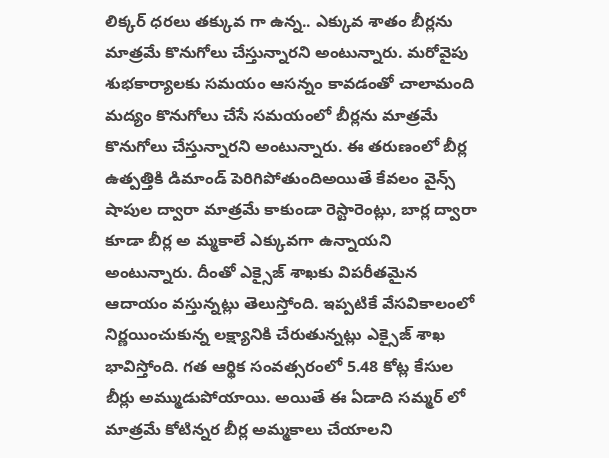లిక్కర్ ధరలు తక్కువ గా ఉన్న.. ఎక్కువ శాతం బీర్లను మాత్రమే కొనుగోలు చేస్తున్నారని అంటున్నారు. మరోవైపు శుభకార్యాలకు సమయం ఆసన్నం కావడంతో చాలామంది మద్యం కొనుగోలు చేసే సమయంలో బీర్లను మాత్రమే కొనుగోలు చేస్తున్నారని అంటున్నారు. ఈ తరుణంలో బీర్ల ఉత్పత్తికి డిమాండ్ పెరిగిపోతుందిఅయితే కేవలం వైన్స్ షాపుల ద్వారా మాత్రమే కాకుండా రెస్టారెంట్లు, బార్ల ద్వారా కూడా బీర్ల అ మ్మకాలే ఎక్కువగా ఉన్నాయని అంటున్నారు. దీంతో ఎక్సైజ్ శాఖకు విపరీతమైన ఆదాయం వస్తున్నట్లు తెలుస్తోంది. ఇప్పటికే వేసవికాలంలో నిర్ణయించుకున్న లక్ష్యానికి చేరుతున్నట్లు ఎక్సైజ్ శాఖ భావిస్తోంది. గత ఆర్థిక సంవత్సరంలో 5.48 కోట్ల కేసుల బీర్లు అమ్ముడుపోయాయి. అయితే ఈ ఏడాది సమ్మర్ లో మాత్రమే కోటిన్నర బీర్ల అమ్మకాలు చేయాలని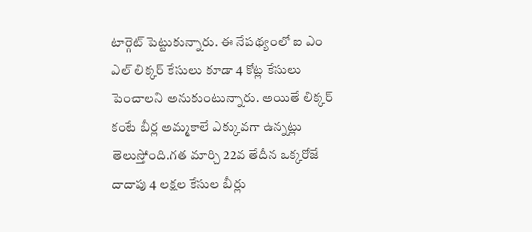టార్గెట్ పెట్టుకున్నారు. ఈ నేపథ్యంలో ఐ ఎం ఎల్ లిక్కర్ కేసులు కూడా 4 కోట్ల కేసులు పెంచాలని అనుకుంటున్నారు. అయితే లిక్కర్ కంటే బీర్ల అమ్మకాలే ఎక్కువగా ఉన్నట్లు తెలుస్తోంది.గత మార్చి 22వ తేదీన ఒక్కరోజే దాదాపు 4 లక్షల కేసుల బీర్లు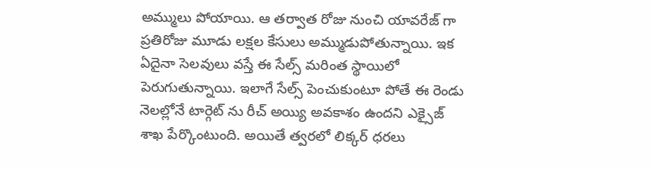అమ్ములు పోయాయి. ఆ తర్వాత రోజు నుంచి యావరేజ్ గా ప్రతిరోజు మూడు లక్షల కేసులు అమ్ముడుపోతున్నాయి. ఇక ఏదైనా సెలవులు వస్తే ఈ సేల్స్ మరింత స్థాయిలో పెరుగుతున్నాయి. ఇలాగే సేల్స్ పెంచుకుంటూ పోతే ఈ రెండు నెలల్లోనే టార్గెట్ ను రీచ్ అయ్యి అవకాశం ఉందని ఎక్సైజ్ శాఖ పేర్కొంటుంది. అయితే త్వరలో లిక్కర్ ధరలు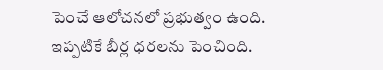పెంచే ఆలోచనలో ప్రభుత్వం ఉంది. ఇప్పటికే బీర్ల ధరలను పెంచింది.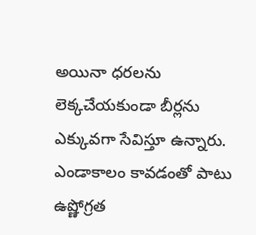అయినా ధరలను లెక్కచేయకుండా బీర్లను ఎక్కువగా సేవిస్తూ ఉన్నారు. ఎండాకాలం కావడంతో పాటు ఉష్ణోగ్రత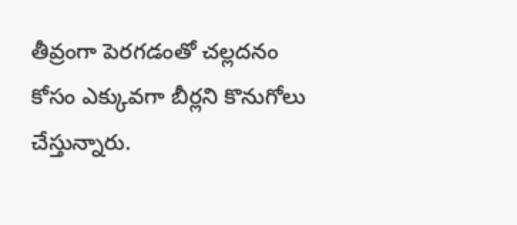తీవ్రంగా పెరగడంతో చల్లదనం కోసం ఎక్కువగా బీర్లని కొనుగోలు చేస్తున్నారు.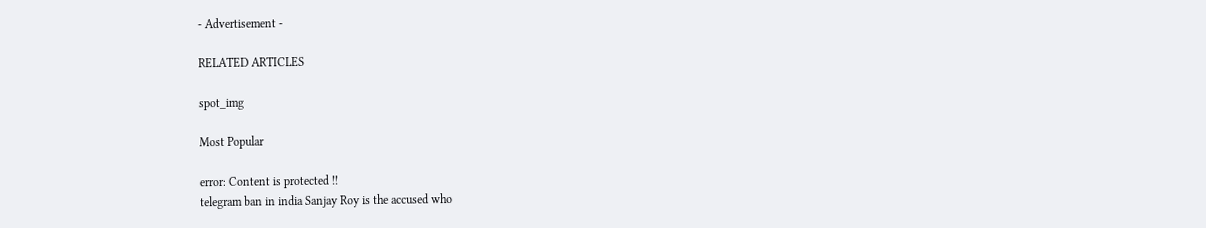- Advertisement -

RELATED ARTICLES

spot_img

Most Popular

error: Content is protected !!
telegram ban in india Sanjay Roy is the accused who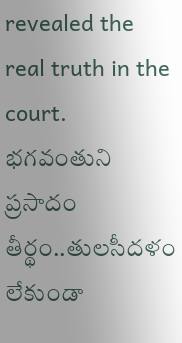revealed the real truth in the court. భగవంతుని ప్రసాదం తీర్థం..తులసీదళం లేకుండా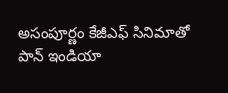అసంపూర్ణం కేజీఎఫ్ సినిమాతో పాన్ ఇండియా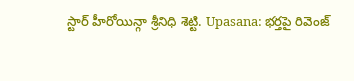స్టార్ హీరోయిన్గా శ్రీనిధి శెట్టి. Upasana: భర్తపై రివెంజ్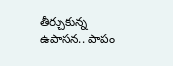తీర్చుకున్న ఉపాసన.. పాపం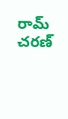రామ్ చరణ్